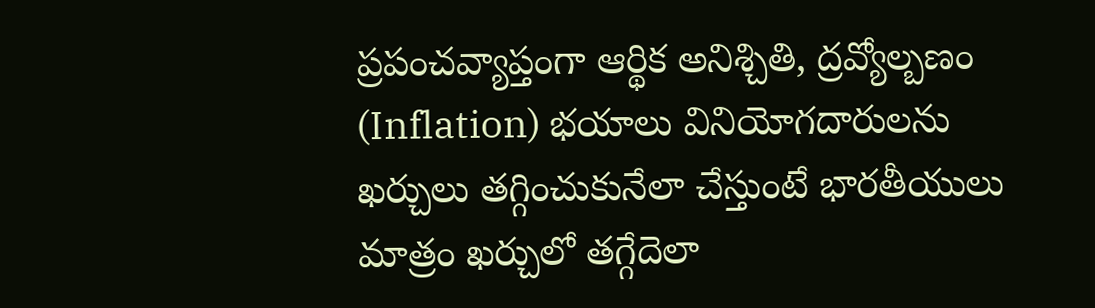ప్రపంచవ్యాప్తంగా ఆర్థిక అనిశ్చితి, ద్రవ్యోల్బణం (Inflation) భయాలు వినియోగదారులను ఖర్చులు తగ్గించుకునేలా చేస్తుంటే భారతీయులు మాత్రం ఖర్చులో తగ్గేదెలా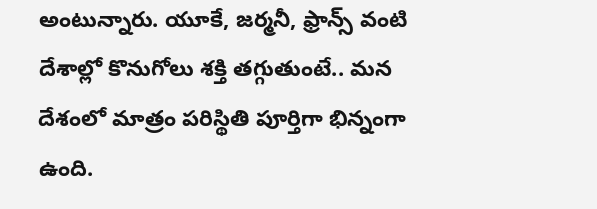అంటున్నారు. యూకే, జర్మనీ, ఫ్రాన్స్ వంటి దేశాల్లో కొనుగోలు శక్తి తగ్గుతుంటే.. మన దేశంలో మాత్రం పరిస్థితి పూర్తిగా భిన్నంగా ఉంది.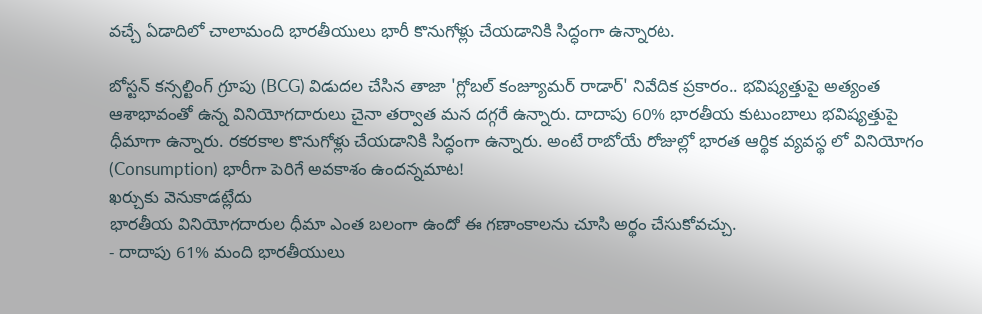వచ్చే ఏడాదిలో చాలామంది భారతీయులు భారీ కొనుగోళ్లు చేయడానికి సిద్ధంగా ఉన్నారట.

బోస్టన్ కన్సల్టింగ్ గ్రూపు (BCG) విడుదల చేసిన తాజా 'గ్లోబల్ కంజ్యూమర్ రాడార్' నివేదిక ప్రకారం.. భవిష్యత్తుపై అత్యంత ఆశాభావంతో ఉన్న వినియోగదారులు చైనా తర్వాత మన దగ్గరే ఉన్నారు. దాదాపు 60% భారతీయ కుటుంబాలు భవిష్యత్తుపై ధీమాగా ఉన్నారు. రకరకాల కొనుగోళ్లు చేయడానికి సిద్ధంగా ఉన్నారు. అంటే రాబోయే రోజుల్లో భారత ఆర్థిక వ్యవస్థ లో వినియోగం (Consumption) భారీగా పెరిగే అవకాశం ఉందన్నమాట!
ఖర్చుకు వెనుకాడట్లేదు
భారతీయ వినియోగదారుల ధీమా ఎంత బలంగా ఉందో ఈ గణాంకాలను చూసి అర్థం చేసుకోవచ్చు.
- దాదాపు 61% మంది భారతీయులు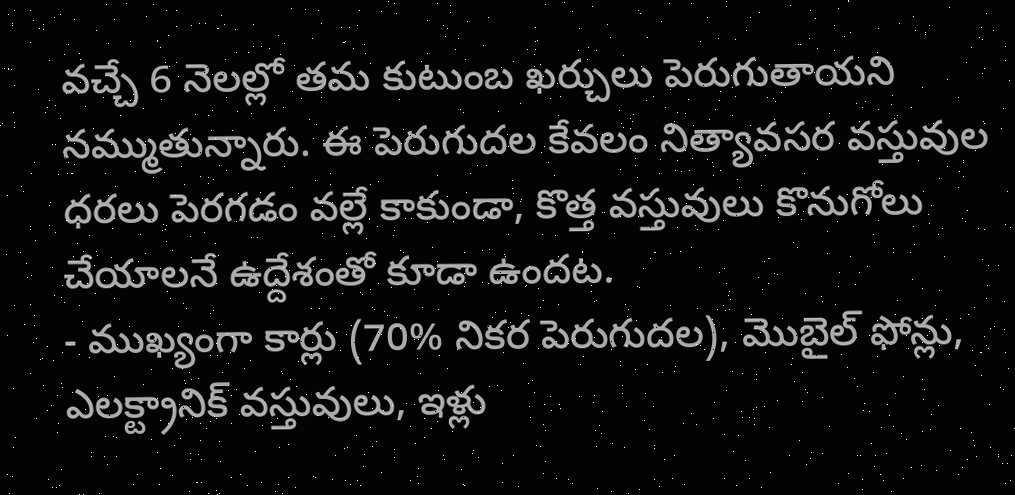వచ్చే 6 నెలల్లో తమ కుటుంబ ఖర్చులు పెరుగుతాయని నమ్ముతున్నారు. ఈ పెరుగుదల కేవలం నిత్యావసర వస్తువుల ధరలు పెరగడం వల్లే కాకుండా, కొత్త వస్తువులు కొనుగోలు చేయాలనే ఉద్దేశంతో కూడా ఉందట.
- ముఖ్యంగా కార్లు (70% నికర పెరుగుదల), మొబైల్ ఫోన్లు, ఎలక్ట్రానిక్ వస్తువులు, ఇళ్లు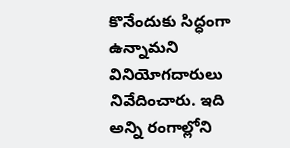కొనేందుకు సిద్ధంగా ఉన్నామని వినియోగదారులు నివేదించారు. ఇది అన్ని రంగాల్లోని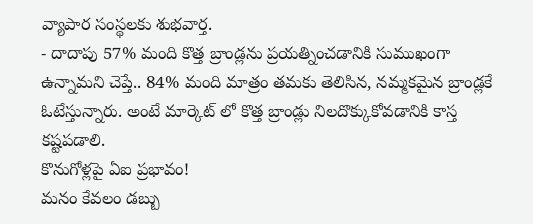వ్యాపార సంస్థలకు శుభవార్త.
- దాదాపు 57% మంది కొత్త బ్రాండ్లను ప్రయత్నించడానికి సుముఖంగా ఉన్నామని చెప్తే.. 84% మంది మాత్రం తమకు తెలిసిన, నమ్మకమైన బ్రాండ్లకే ఓటేస్తున్నారు. అంటే మార్కెట్ లో కొత్త బ్రాండ్లు నిలదొక్కుకోవడానికి కాస్త కష్టపడాలి.
కొనుగోళ్లపై ఏఐ ప్రభావం!
మనం కేవలం డబ్బు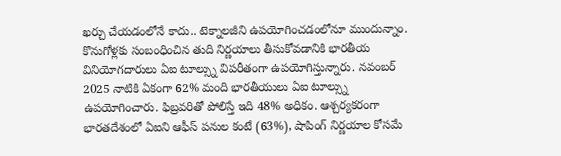ఖర్చు చేయడంలోనే కాదు.. టెక్నాలజీని ఉపయోగించడంలోనూ ముందున్నాం. కొనుగోళ్లకు సంబంధించిన తుది నిర్ణయాలు తీసుకోవడానికి భారతీయ వినియోగదారులు ఏఐ టూల్స్ను విపరీతంగా ఉపయోగిస్తున్నారు. నవంబర్ 2025 నాటికి ఏకంగా 62% మంది భారతీయులు ఏఐ టూల్స్ను ఉపయోగించారు. ఫిబ్రవరితో పోలిస్తే ఇది 48% అధికం. ఆశ్చర్యకరంగా భారతదేశంలో ఏఐని ఆఫీస్ పనుల కంటే (63%), షాపింగ్ నిర్ణయాల కోసమే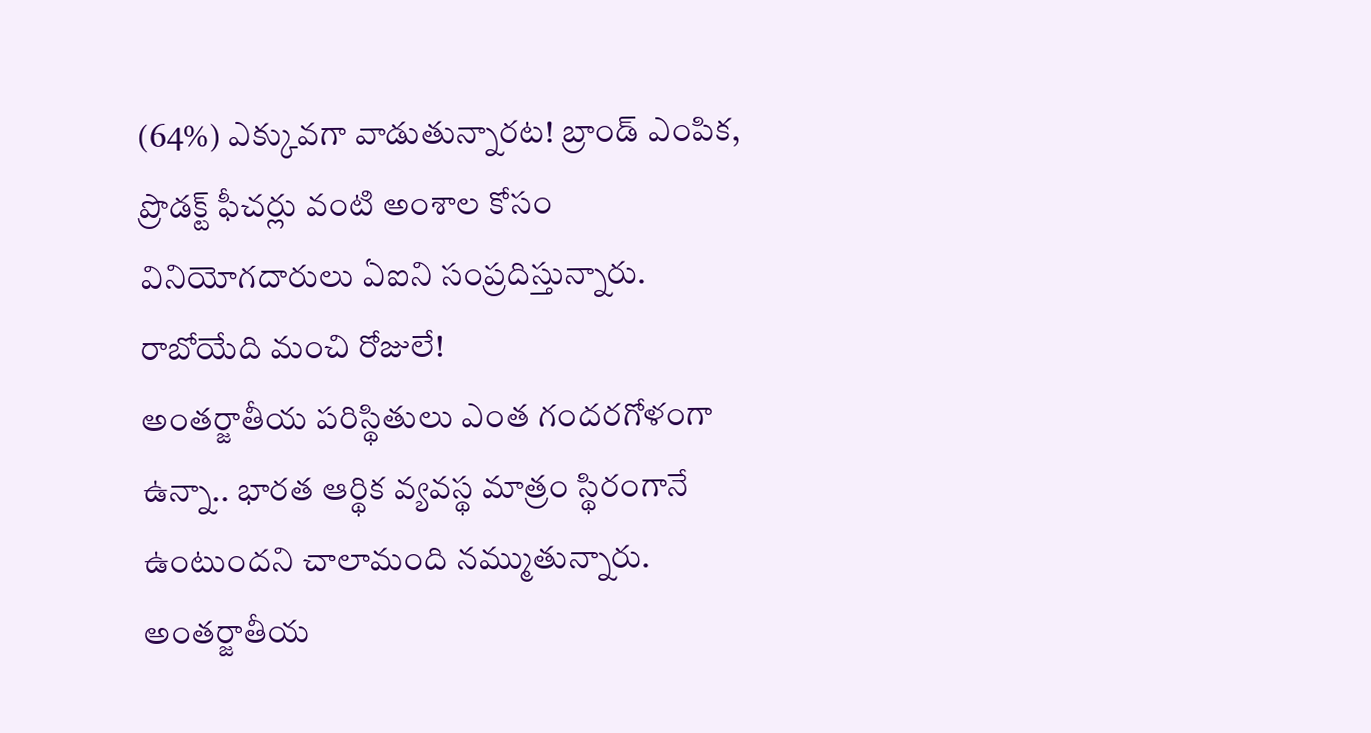(64%) ఎక్కువగా వాడుతున్నారట! బ్రాండ్ ఎంపిక, ప్రొడక్ట్ ఫీచర్లు వంటి అంశాల కోసం వినియోగదారులు ఏఐని సంప్రదిస్తున్నారు.
రాబోయేది మంచి రోజులే!
అంతర్జాతీయ పరిస్థితులు ఎంత గందరగోళంగా ఉన్నా.. భారత ఆర్థిక వ్యవస్థ మాత్రం స్థిరంగానే ఉంటుందని చాలామంది నమ్ముతున్నారు. అంతర్జాతీయ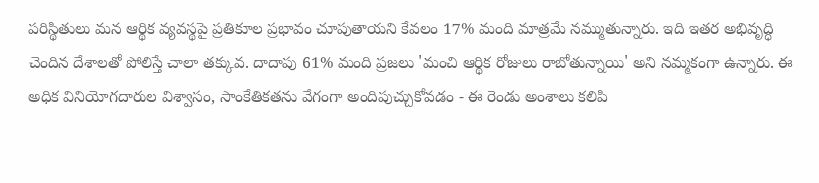పరిస్థితులు మన ఆర్థిక వ్యవస్థపై ప్రతికూల ప్రభావం చూపుతాయని కేవలం 17% మంది మాత్రమే నమ్ముతున్నారు. ఇది ఇతర అభివృద్ధి చెందిన దేశాలతో పోలిస్తే చాలా తక్కువ. దాదాపు 61% మంది ప్రజలు 'మంచి ఆర్థిక రోజులు రాబోతున్నాయి' అని నమ్మకంగా ఉన్నారు. ఈ అధిక వినియోగదారుల విశ్వాసం, సాంకేతికతను వేగంగా అందిపుచ్చుకోవడం - ఈ రెండు అంశాలు కలిపి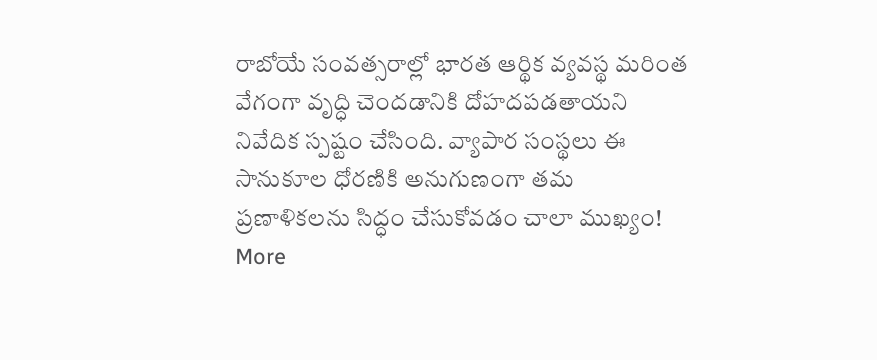రాబోయే సంవత్సరాల్లో భారత ఆర్థిక వ్యవస్థ మరింత వేగంగా వృద్ధి చెందడానికి దోహదపడతాయని నివేదిక స్పష్టం చేసింది. వ్యాపార సంస్థలు ఈ సానుకూల ధోరణికి అనుగుణంగా తమ ప్రణాళికలను సిద్ధం చేసుకోవడం చాలా ముఖ్యం!
More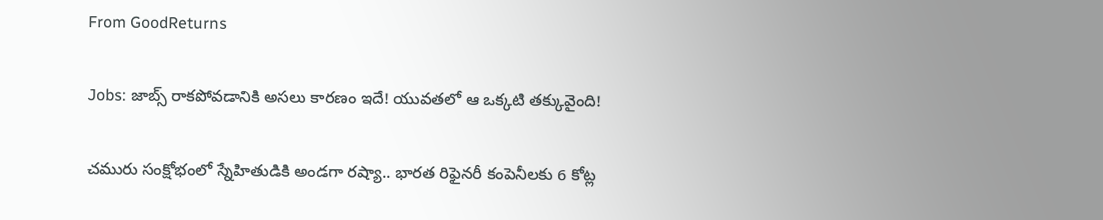From GoodReturns

Jobs: జాబ్స్ రాకపోవడానికి అసలు కారణం ఇదే! యువతలో ఆ ఒక్కటి తక్కువైంది!

చమురు సంక్షోభంలో స్నేహితుడికి అండగా రష్యా.. భారత రిఫైనరీ కంపెనీలకు 6 కోట్ల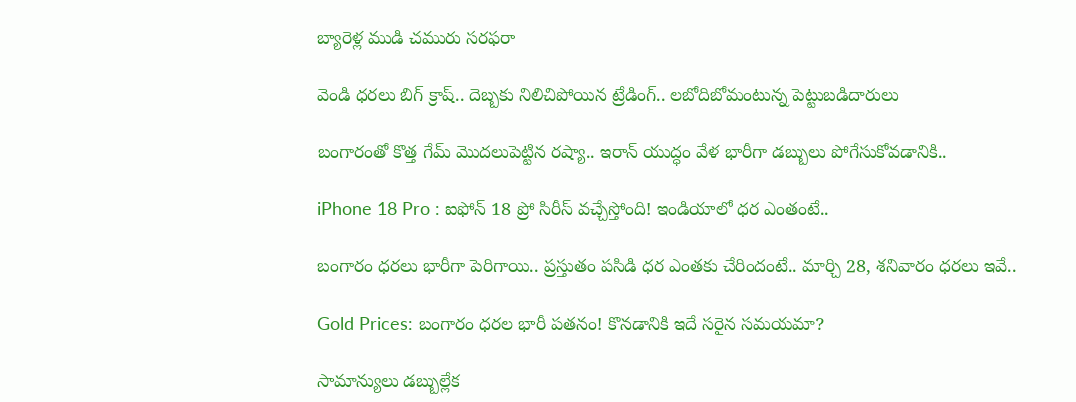బ్యారెళ్ల ముడి చమురు సరఫరా

వెండి ధరలు బిగ్ క్రాష్.. దెబ్బకు నిలిచిపోయిన ట్రేడింగ్.. లబోదిబోమంటున్న పెట్టుబడిదారులు

బంగారంతో కొత్త గేమ్ మొదలుపెట్టిన రష్యా.. ఇరాన్ యుద్ధం వేళ భారీగా డబ్బులు పోగేసుకోవడానికి..

iPhone 18 Pro : ఐఫోన్ 18 ప్రో సిరీస్ వచ్చేస్తోంది! ఇండియాలో ధర ఎంతంటే..

బంగారం ధరలు భారీగా పెరిగాయి.. ప్రస్తుతం పసిడి ధర ఎంతకు చేరిందంటే.. మార్చి 28, శనివారం ధరలు ఇవే..

Gold Prices: బంగారం ధరల భారీ పతనం! కొనడానికి ఇదే సరైన సమయమా?

సామాన్యులు డబ్బుల్లేక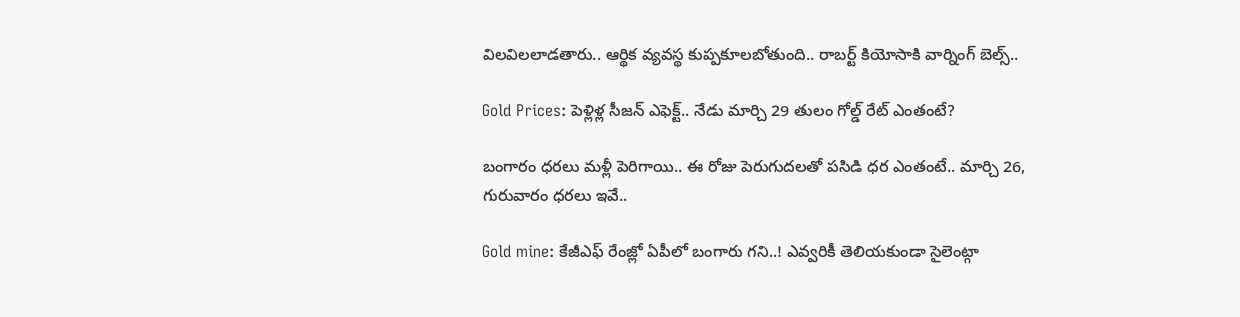విలవిలలాడతారు.. ఆర్థిక వ్యవస్థ కుప్పకూలబోతుంది.. రాబర్ట్ కియోసాకి వార్నింగ్ బెల్స్..

Gold Prices: పెళ్లిళ్ల సీజన్ ఎఫెక్ట్.. నేడు మార్చి 29 తులం గోల్డ్ రేట్ ఎంతంటే?

బంగారం ధరలు మళ్లీ పెరిగాయి.. ఈ రోజు పెరుగుదలతో పసిడి ధర ఎంతంటే.. మార్చి 26, గురువారం ధరలు ఇవే..

Gold mine: కేజీఎఫ్ రేంజ్లో ఏపీలో బంగారు గని..! ఎవ్వరికీ తెలియకుండా సైలెంట్గా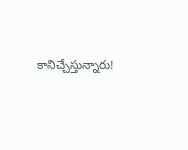కానిచ్చేస్తున్నారు!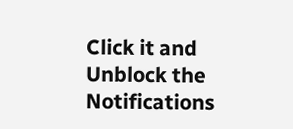Click it and Unblock the Notifications